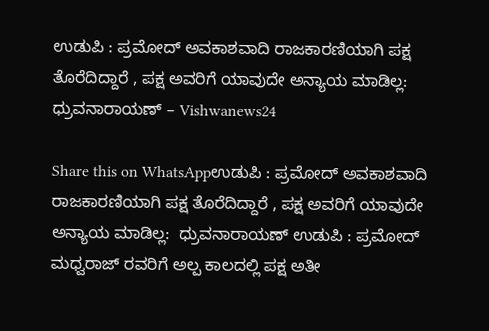ಉಡುಪಿ : ಪ್ರಮೋದ್ ಅವಕಾಶವಾದಿ ರಾಜಕಾರಣಿಯಾಗಿ ಪಕ್ಷ ತೊರೆದಿದ್ದಾರೆ , ಪಕ್ಷ ಅವರಿಗೆ ಯಾವುದೇ ಅನ್ಯಾಯ ಮಾಡಿಲ್ಲ:  ಧ್ರುವನಾರಾಯಣ್ – Vishwanews24

Share this on WhatsAppಉಡುಪಿ : ಪ್ರಮೋದ್ ಅವಕಾಶವಾದಿ ರಾಜಕಾರಣಿಯಾಗಿ ಪಕ್ಷ ತೊರೆದಿದ್ದಾರೆ , ಪಕ್ಷ ಅವರಿಗೆ ಯಾವುದೇ ಅನ್ಯಾಯ ಮಾಡಿಲ್ಲ:  ಧ್ರುವನಾರಾಯಣ್ ಉಡುಪಿ : ಪ್ರಮೋದ್ ಮಧ್ವರಾಜ್ ರವರಿಗೆ ಅಲ್ಪ ಕಾಲದಲ್ಲಿ ಪಕ್ಷ ಅತೀ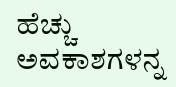ಹೆಚ್ಚು ಅವಕಾಶಗಳನ್ನ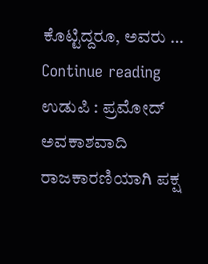ಕೊಟ್ಟಿದ್ದರೂ, ಅವರು … Continue reading ಉಡುಪಿ : ಪ್ರಮೋದ್ ಅವಕಾಶವಾದಿ ರಾಜಕಾರಣಿಯಾಗಿ ಪಕ್ಷ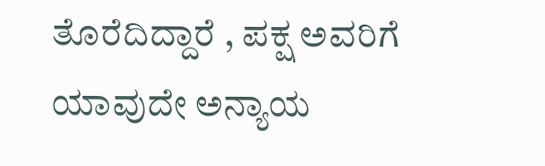ತೊರೆದಿದ್ದಾರೆ , ಪಕ್ಷ ಅವರಿಗೆ ಯಾವುದೇ ಅನ್ಯಾಯ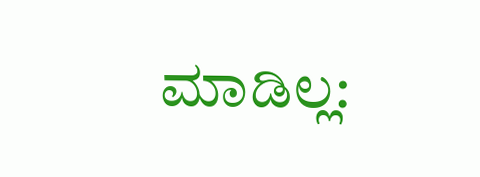ಮಾಡಿಲ್ಲ: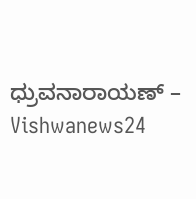ಧ್ರುವನಾರಾಯಣ್ – Vishwanews24